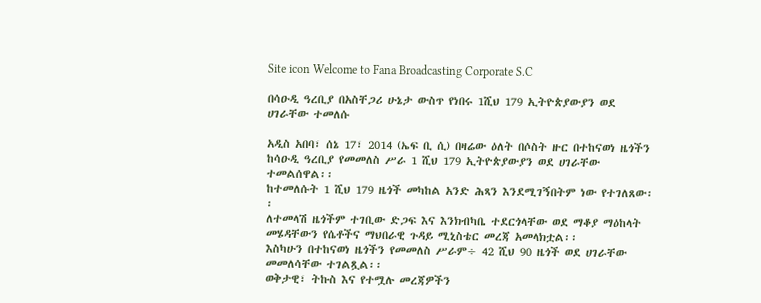Site icon Welcome to Fana Broadcasting Corporate S.C

በሳዑዲ ዓረቢያ በአስቸጋሪ ሁኔታ ውስጥ የነበሩ 1ሺህ 179 ኢትዮጵያውያን ወደ ሀገራቸው ተመለሱ

አዲስ አበባ፣ ሰኔ 17፣ 2014 (ኤፍ ቢ ሲ) በዛሬው ዕለት በሶስት ዙር በተከናወነ ዜጎችን ከሳዑዲ ዓረቢያ የመመለስ ሥራ 1 ሺህ 179 ኢትዮጵያውያን ወደ ሀገራቸው ተመልሰዋል፡፡
ከተመለሱት 1 ሺህ 179 ዜጎች መካከል አንድ ሕጻን እንደሚገኝበትም ነው የተገለጸው፡፡
ለተመላሽ ዜጎችም ተገቢው ድጋፍ እና እንክብካቤ ተደርጎላቸው ወደ ማቆያ ማዕከላት መሄዳቸውን የሴቶችና ማህበራዊ ጉዳይ ሚኒስቴር መረጃ አመላክቷል፡፡
እስካሁን በተከናወነ ዜጎችን የመመለስ ሥራም÷ 42 ሺህ 90 ዜጎች ወደ ሀገራቸው መመለሳቸው ተገልጿል፡፡
ወቅታዊ፣ ትኩስ እና የተሟሉ መረጃዎችን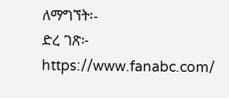ለማግኘት፡-
ድረ ገጽ፦ https://www.fanabc.com/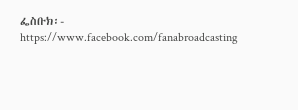ፌስቡክ፡- https://www.facebook.com/fanabroadcasting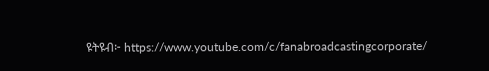ዩትዩብ፦ https://www.youtube.com/c/fanabroadcastingcorporate/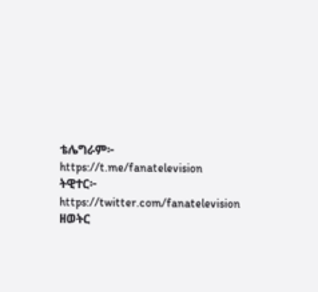ቴሌግራም፦ https://t.me/fanatelevision
ትዊተር፦ https://twitter.com/fanatelevision
ዘወትር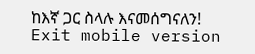ከእኛ ጋር ስላሉ እናመሰግናለን!
Exit mobile version